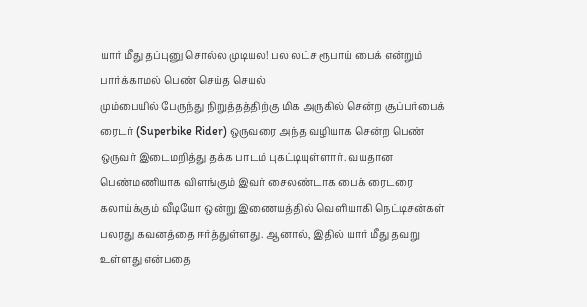யார் மீது தப்புனு சொல்ல முடியல! பல லட்ச ரூபாய் பைக் என்றும் பார்க்காமல் பெண் செய்த செயல்
மும்பையில் பேருந்து நிறுத்தத்திற்கு மிக அருகில் சென்ற சூப்பர்பைக் ரைடர் (Superbike Rider) ஒருவரை அந்த வழியாக சென்ற பெண் ஒருவர் இடைமறித்து தக்க பாடம் புகட்டியுள்ளார். வயதான பெண்மணியாக விளங்கும் இவர் சைலண்டாக பைக் ரைடரை கலாய்க்கும் வீடியோ ஒன்று இணையத்தில் வெளியாகி நெட்டிசன்கள் பலரது கவனத்தை ஈர்த்துள்ளது. ஆனால், இதில் யார் மீது தவறு உள்ளது என்பதை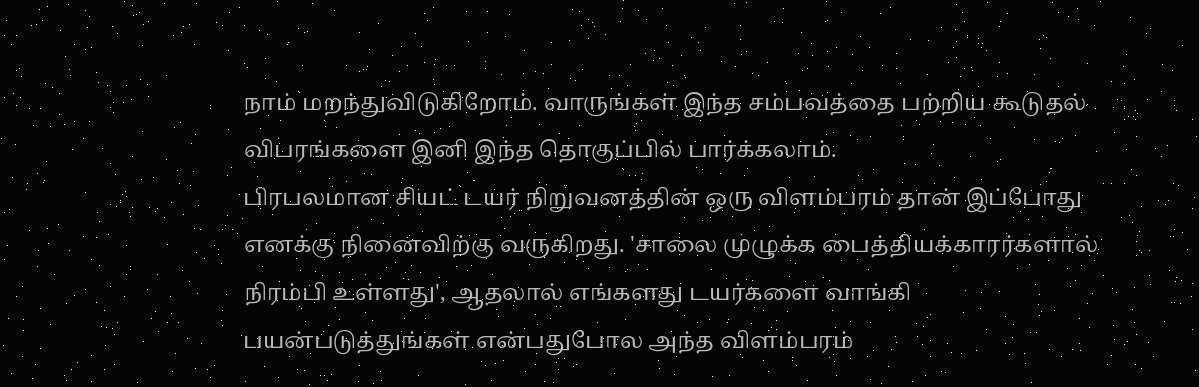நாம் மறந்துவிடுகிறோம். வாருங்கள் இந்த சம்பவத்தை பற்றிய கூடுதல் விபரங்களை இனி இந்த தொகுப்பில் பார்க்கலாம்.
பிரபலமான சியட் டயர் நிறுவனத்தின் ஒரு விளம்பரம் தான் இப்போது எனக்கு நினைவிற்கு வருகிறது. 'சாலை முழுக்க பைத்தியக்காரர்களால் நிரம்பி உள்ளது', ஆதலால் எங்களது டயர்களை வாங்கி பயன்படுத்துங்கள் என்பதுபோல அந்த விளம்பரம்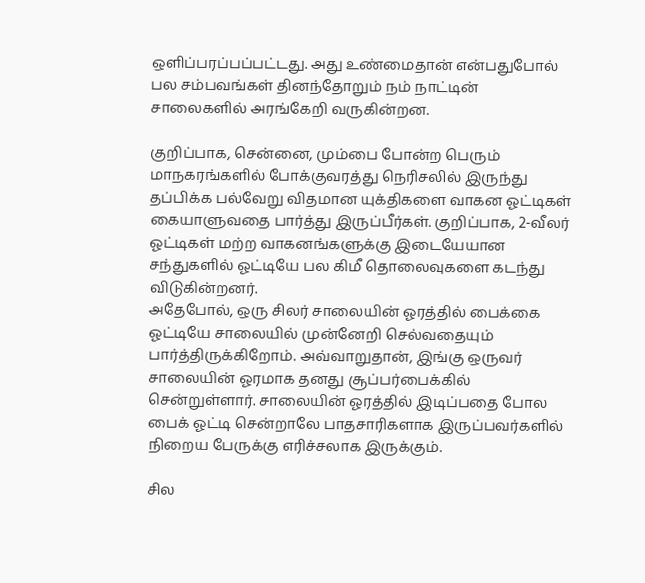ஒளிப்பரப்பப்பட்டது. அது உண்மைதான் என்பதுபோல் பல சம்பவங்கள் தினந்தோறும் நம் நாட்டின் சாலைகளில் அரங்கேறி வருகின்றன.

குறிப்பாக, சென்னை, மும்பை போன்ற பெரும் மாநகரங்களில் போக்குவரத்து நெரிசலில் இருந்து தப்பிக்க பல்வேறு விதமான யுக்திகளை வாகன ஓட்டிகள் கையாளுவதை பார்த்து இருப்பீர்கள். குறிப்பாக, 2-வீலர் ஓட்டிகள் மற்ற வாகனங்களுக்கு இடையேயான சந்துகளில் ஓட்டியே பல கிமீ தொலைவுகளை கடந்து விடுகின்றனர்.
அதேபோல், ஒரு சிலர் சாலையின் ஓரத்தில் பைக்கை ஓட்டியே சாலையில் முன்னேறி செல்வதையும் பார்த்திருக்கிறோம். அவ்வாறுதான், இங்கு ஒருவர் சாலையின் ஓரமாக தனது சூப்பர்பைக்கில் சென்றுள்ளார். சாலையின் ஓரத்தில் இடிப்பதை போல பைக் ஓட்டி சென்றாலே பாதசாரிகளாக இருப்பவர்களில் நிறைய பேருக்கு எரிச்சலாக இருக்கும்.

சில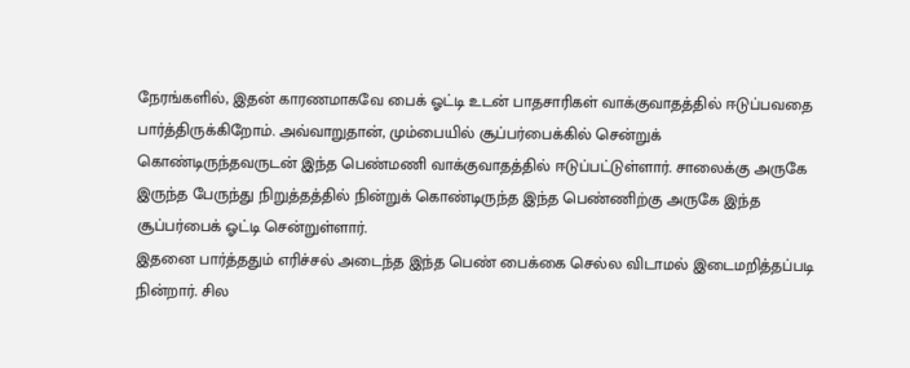நேரங்களில், இதன் காரணமாகவே பைக் ஓட்டி உடன் பாதசாரிகள் வாக்குவாதத்தில் ஈடுப்பவதை பார்த்திருக்கிறோம். அவ்வாறுதான், மும்பையில் சூப்பர்பைக்கில் சென்றுக் கொண்டிருந்தவருடன் இந்த பெண்மணி வாக்குவாதத்தில் ஈடுப்பட்டுள்ளார். சாலைக்கு அருகே இருந்த பேருந்து நிறுத்தத்தில் நின்றுக் கொண்டிருந்த இந்த பெண்ணிற்கு அருகே இந்த சூப்பர்பைக் ஓட்டி சென்றுள்ளார்.
இதனை பார்த்ததும் எரிச்சல் அடைந்த இந்த பெண் பைக்கை செல்ல விடாமல் இடைமறித்தப்படி நின்றார். சில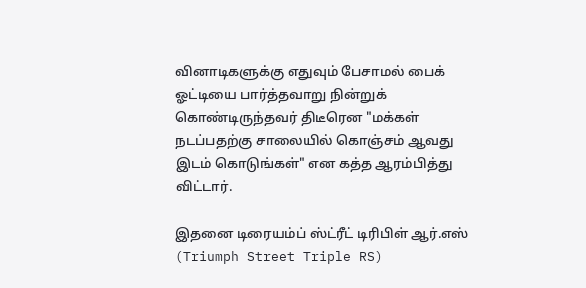வினாடிகளுக்கு எதுவும் பேசாமல் பைக் ஓட்டியை பார்த்தவாறு நின்றுக் கொண்டிருந்தவர் திடீரென "மக்கள் நடப்பதற்கு சாலையில் கொஞ்சம் ஆவது இடம் கொடுங்கள்" என கத்த ஆரம்பித்து விட்டார்.

இதனை டிரையம்ப் ஸ்ட்ரீட் டிரிபிள் ஆர்.எஸ் (Triumph Street Triple RS)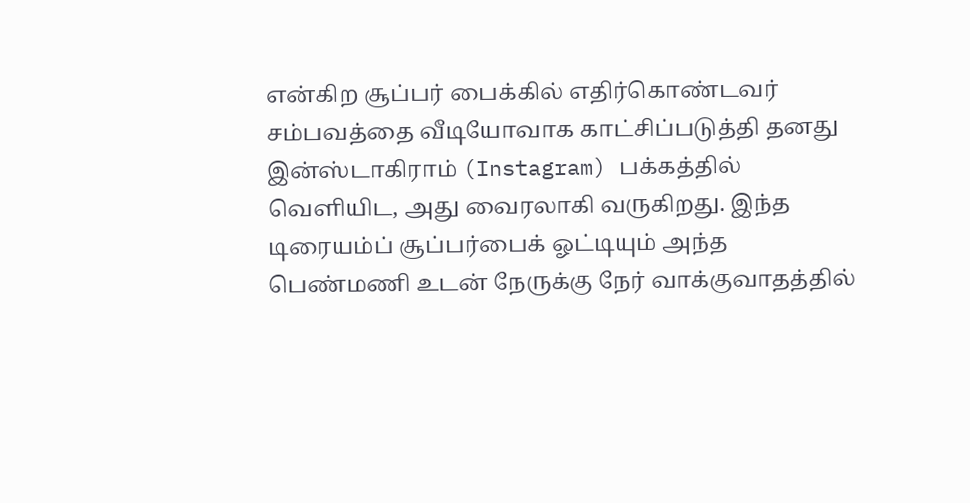என்கிற சூப்பர் பைக்கில் எதிர்கொண்டவர் சம்பவத்தை வீடியோவாக காட்சிப்படுத்தி தனது இன்ஸ்டாகிராம் (Instagram) பக்கத்தில் வெளியிட, அது வைரலாகி வருகிறது. இந்த டிரையம்ப் சூப்பர்பைக் ஓட்டியும் அந்த பெண்மணி உடன் நேருக்கு நேர் வாக்குவாதத்தில்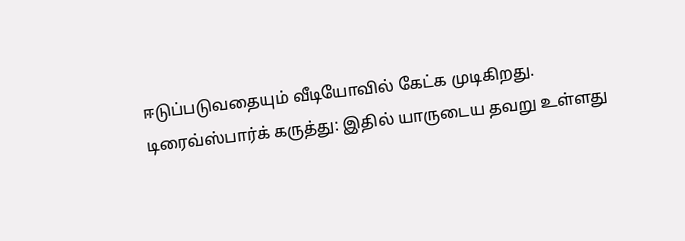ஈடுப்படுவதையும் வீடியோவில் கேட்க முடிகிறது.
டிரைவ்ஸ்பார்க் கருத்து: இதில் யாருடைய தவறு உள்ளது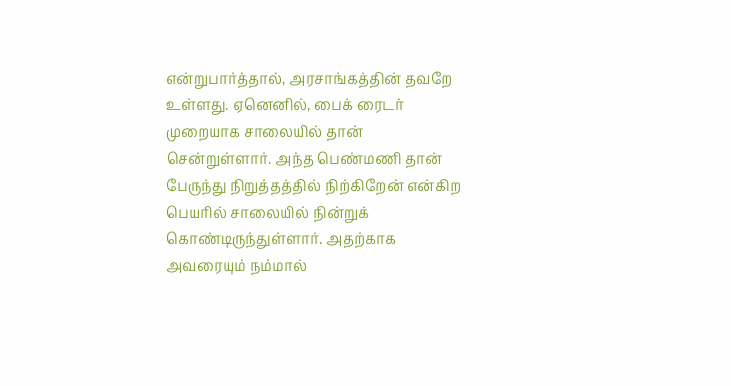என்றுபார்த்தால், அரசாங்கத்தின் தவறே உள்ளது. ஏனெனில், பைக் ரைடர் முறையாக சாலையில் தான் சென்றுள்ளார். அந்த பெண்மணி தான் பேருந்து நிறுத்தத்தில் நிற்கிறேன் என்கிற பெயரில் சாலையில் நின்றுக் கொண்டிருந்துள்ளார். அதற்காக அவரையும் நம்மால்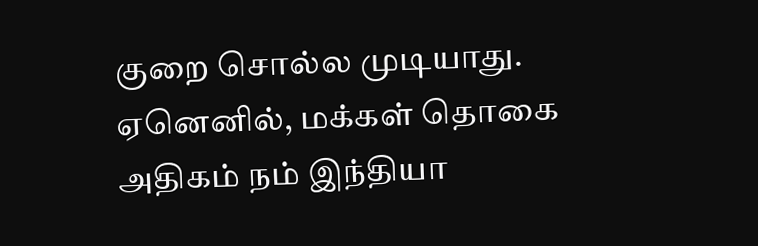குறை சொல்ல முடியாது. ஏனெனில், மக்கள் தொகை அதிகம் நம் இந்தியா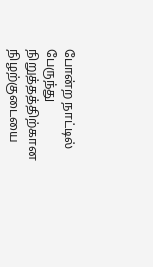போன்ற நாட்டில் பேருந்து நிறுத்தத்திற்கான நிழற்குடையை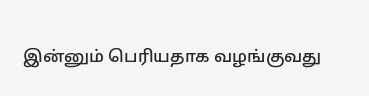இன்னும் பெரியதாக வழங்குவது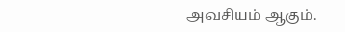அவசியம் ஆகும்.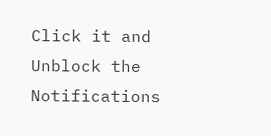Click it and Unblock the Notifications